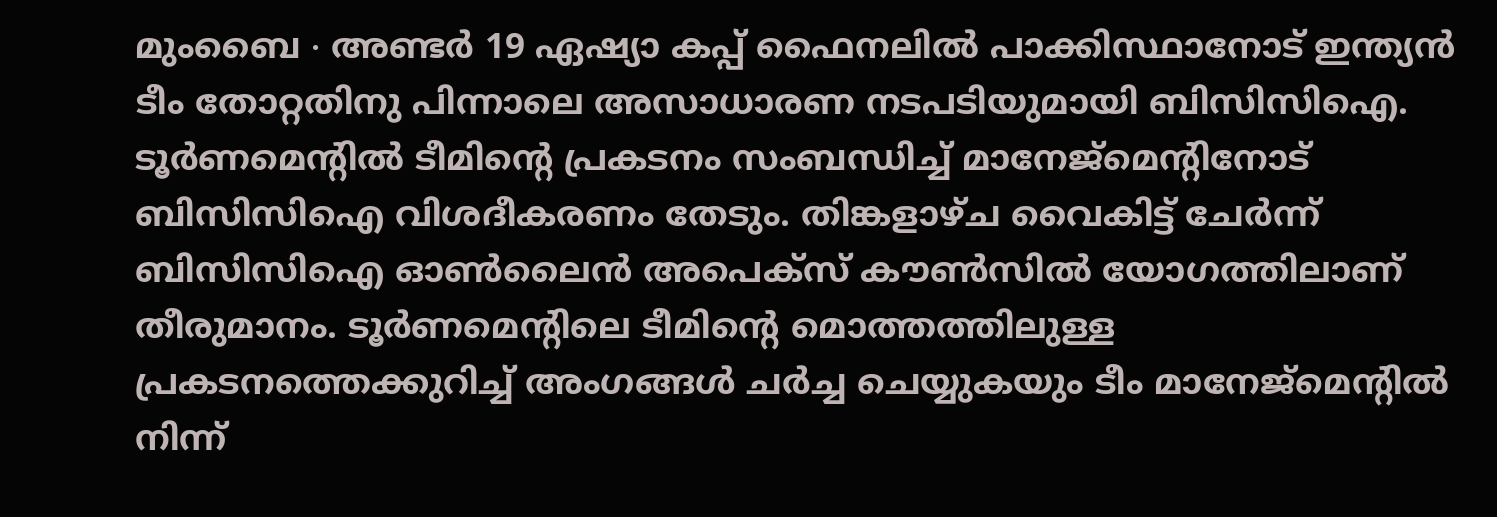മുംബൈ ∙ അണ്ടർ 19 ഏഷ്യാ കപ്പ് ഫൈനലിൽ പാക്കിസ്ഥാനോട് ഇന്ത്യൻ ടീം തോറ്റതിനു പിന്നാലെ അസാധാരണ നടപടിയുമായി ബിസിസിഐ. ടൂർണമെന്റിൽ ടീമിന്റെ പ്രകടനം സംബന്ധിച്ച് മാനേജ്മെന്റിനോട് ബിസിസിഐ വിശദീകരണം തേടും. തിങ്കളാഴ്ച വൈകിട്ട് ചേർന്ന് ബിസിസിഐ ഓൺലൈൻ അപെക്സ് കൗൺസിൽ യോഗത്തിലാണ് തീരുമാനം. ടൂർണമെന്റിലെ ടീമിന്റെ മൊത്തത്തിലുള്ള പ്രകടനത്തെക്കുറിച്ച് അംഗങ്ങൾ ചർച്ച ചെയ്യുകയും ടീം മാനേജ്മെന്റിൽ നിന്ന്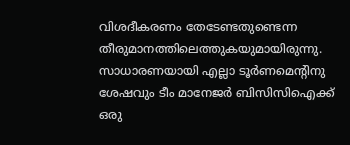വിശദീകരണം തേടേണ്ടതുണ്ടെന്ന തീരുമാനത്തിലെത്തുകയുമായിരുന്നു.
സാധാരണയായി എല്ലാ ടൂർണമെന്റിനു ശേഷവും ടീം മാനേജർ ബിസിസിഐക്ക് ഒരു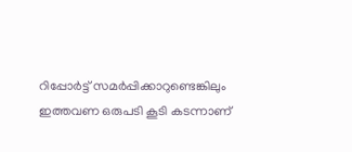റിപ്പോർട്ട് സമർപ്പിക്കാറുണ്ടെങ്കിലും ഇത്തവണ ഒരുപടി കൂടി കടന്നാണ്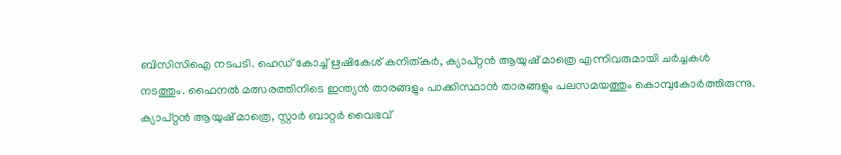ബിസിസിഐ നടപടി. ഹെഡ് കോച്ച് ഋഷികേശ് കനിത്കർ, ക്യാപ്റ്റൻ ആയുഷ് മാത്രെ എന്നിവരുമായി ചർച്ചകൾ നടത്തും. ഫൈനൽ മത്സരത്തിനിടെ ഇന്ത്യൻ താരങ്ങളും പാക്കിസ്ഥാൻ താരങ്ങളും പലസമയത്തും കൊമ്പുകോർത്തിരുന്നു. ക്യാപ്റ്റൻ ആയുഷ് മാത്രെ, സ്റ്റാർ ബാറ്റർ വൈഭവ്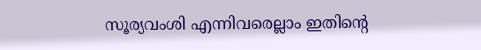സൂര്യവംശി എന്നിവരെല്ലാം ഇതിന്റെ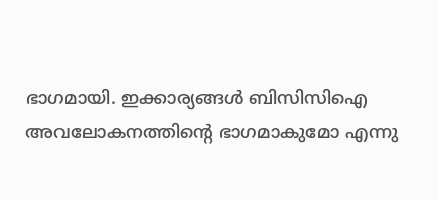ഭാഗമായി. ഇക്കാര്യങ്ങൾ ബിസിസിഐ അവലോകനത്തിന്റെ ഭാഗമാകുമോ എന്നു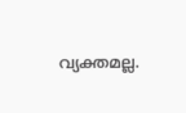വ്യക്തമല്ല.